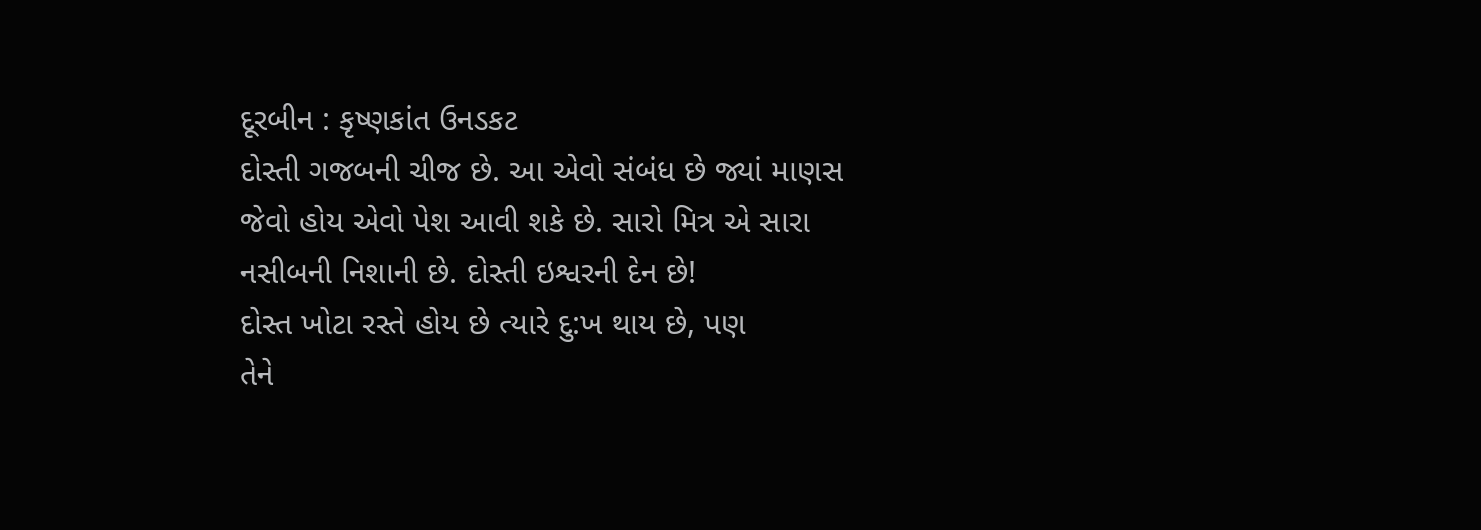દૂરબીન : કૃષ્ણકાંત ઉનડકટ
દોસ્તી ગજબની ચીજ છે. આ એવો સંબંધ છે જ્યાં માણસ
જેવો હોય એવો પેશ આવી શકે છે. સારો મિત્ર એ સારા
નસીબની નિશાની છે. દોસ્તી ઇશ્વરની દેન છે!
દોસ્ત ખોટા રસ્તે હોય છે ત્યારે દુ:ખ થાય છે, પણ
તેને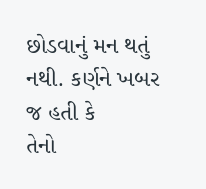છોડવાનું મન થતું નથી. કર્ણને ખબર જ હતી કે
તેનો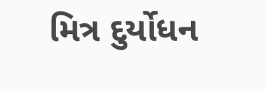મિત્ર દુર્યોધન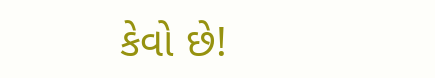કેવો છે!